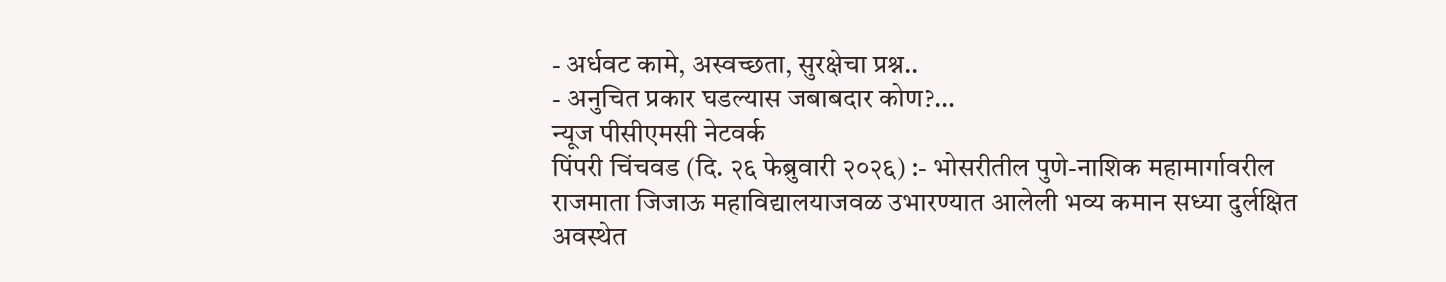- अर्धवट कामे, अस्वच्छता, सुरक्षेचा प्रश्न..
- अनुचित प्रकार घडल्यास जबाबदार कोण?…
न्यूज पीसीएमसी नेटवर्क
पिंपरी चिंचवड (दि. २६ फेब्रुवारी २०२६) :- भोसरीतील पुणे-नाशिक महामार्गावरील राजमाता जिजाऊ महाविद्यालयाजवळ उभारण्यात आलेली भव्य कमान सध्या दुर्लक्षित अवस्थेत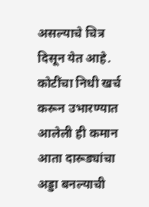असल्याचे चित्र दिसून येत आहे. कोटींचा निधी खर्च करून उभारण्यात आलेली ही कमान आता दारूड्यांचा अड्डा बनल्याची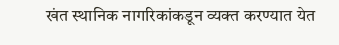खंत स्थानिक नागरिकांकडून व्यक्त करण्यात येत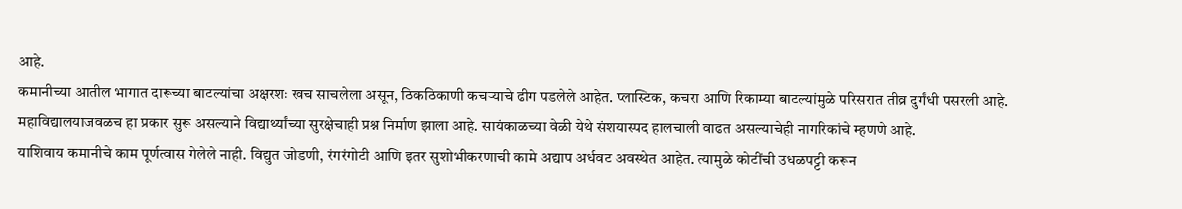आहे.
कमानीच्या आतील भागात दारूच्या बाटल्यांचा अक्षरशः खच साचलेला असून, ठिकठिकाणी कचऱ्याचे ढीग पडलेले आहेत. प्लास्टिक, कचरा आणि रिकाम्या बाटल्यांमुळे परिसरात तीव्र दुर्गंधी पसरली आहे.
महाविद्यालयाजवळच हा प्रकार सुरू असल्याने विद्यार्थ्यांच्या सुरक्षेचाही प्रश्न निर्माण झाला आहे. सायंकाळच्या वेळी येथे संशयास्पद हालचाली वाढत असल्याचेही नागरिकांचे म्हणणे आहे.
याशिवाय कमानीचे काम पूर्णत्वास गेलेले नाही. विद्युत जोडणी, रंगरंगोटी आणि इतर सुशोभीकरणाची कामे अद्याप अर्धवट अवस्थेत आहेत. त्यामुळे कोटींची उधळपट्टी करून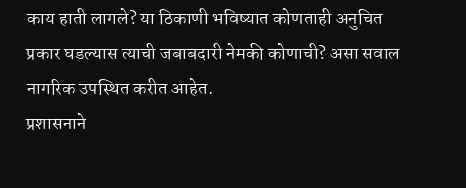काय हाती लागले? या ठिकाणी भविष्यात कोणताही अनुचित प्रकार घडल्यास त्याची जबाबदारी नेमकी कोणाची? असा सवाल नागरिक उपस्थित करीत आहेत.
प्रशासनाने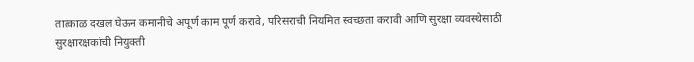तात्काळ दखल घेऊन कमानीचे अपूर्ण काम पूर्ण करावे, परिसराची नियमित स्वच्छता करावी आणि सुरक्षा व्यवस्थेसाठी सुरक्षारक्षकांची नियुक्ती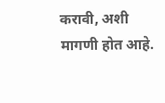करावी, अशी मागणी होत आहे.